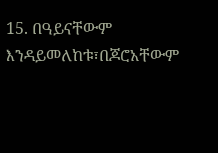15. በዓይናቸውም እንዳይመለከቱ፣በጆሮአቸውም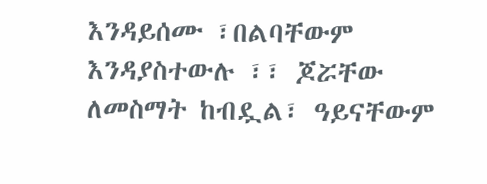እንዳይሰሙ ፣በልባቸውም እንዳያስተውሉ ፣፣ ጆሯቸው ለመስማት ከብዷል፣ ዓይናቸውም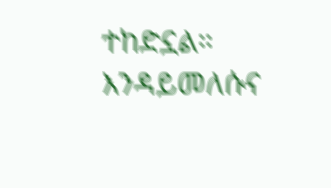ተከድኗል። እንዳይመለሱና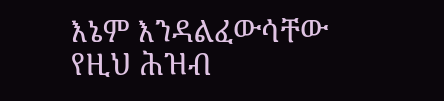እኔም እንዳልፈውሳቸው የዚህ ሕዝብ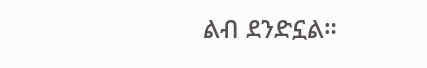ልብ ደንድኗል።